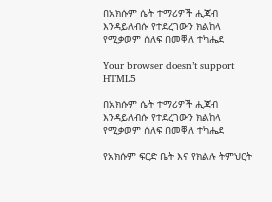በአክሱም ሴት ተማሪዎች ሒጃብ እንዳይለብሱ የተደረገውን ክልከላ የሚቃወም ሰለፍ በመቐለ ተካሔደ

Your browser doesn’t support HTML5

በአክሱም ሴት ተማሪዎች ሒጃብ እንዳይለብሱ የተደረገውን ክልከላ የሚቃወም ሰለፍ በመቐለ ተካሔደ

የአክሱም ፍርድ ቤት እና የክልሉ ትምህርት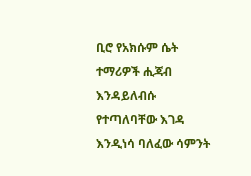ቢሮ የአክሱም ሴት ተማሪዎች ሒጃብ እንዳይለብሱ የተጣለባቸው እገዳ እንዲነሳ ባለፈው ሳምንት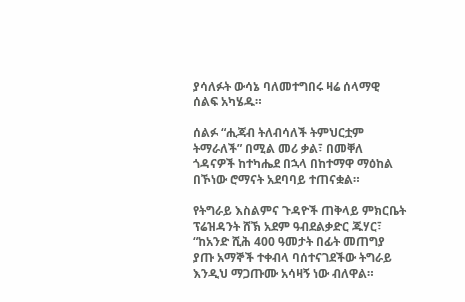ያሳለፉት ውሳኔ ባለመተግበሩ ዛሬ ሰላማዊ ሰልፍ አካሄዱ።

ሰልፉ “ሒጃብ ትለብሳለች ትምህርቷም ትማራለች” በሚል መሪ ቃል፣ በመቐለ ጎዳናዎች ከተካሔደ በኋላ በከተማዋ ማዕከል በኾነው ሮማናት አደባባይ ተጠናቋል።

የትግራይ እስልምና ጉዳዮች ጠቅላይ ምክርቤት ፕሬዝዳንት ሸኽ አደም ዓብደልቃድር ጁሃር፣ “ከአንድ ሺሕ 400 ዓመታት በፊት መጠግያ ያጡ አማኞች ተቀብላ ባሰተናገደችው ትግራይ እንዲህ ማጋጡሙ አሳዛኝ ነው ብለዋል።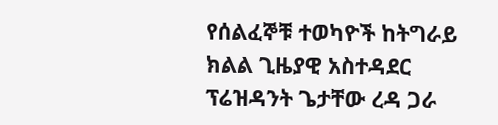የሰልፈኞቹ ተወካዮች ከትግራይ ክልል ጊዜያዊ አስተዳደር ፕሬዝዳንት ጌታቸው ረዳ ጋራ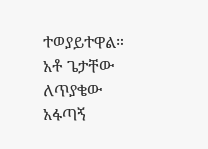ተወያይተዋል። አቶ ጌታቸው ለጥያቄው አፋጣኝ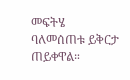መፍትሄ ባለመሰጠቱ ይቅርታ ጠይቀዋል።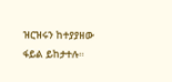ዝርዝሩን ከተያያዘው ፋይል ይከታተሉ።